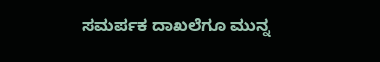ಸಮರ್ಪಕ ದಾಖಲೆಗೂ ಮುನ್ನ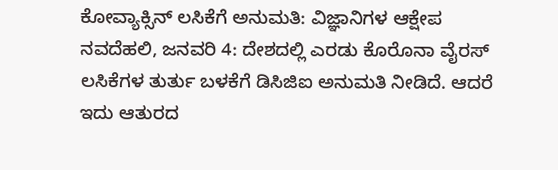ಕೋವ್ಯಾಕ್ಸಿನ್ ಲಸಿಕೆಗೆ ಅನುಮತಿ: ವಿಜ್ಞಾನಿಗಳ ಆಕ್ಷೇಪ
ನವದೆಹಲಿ, ಜನವರಿ 4: ದೇಶದಲ್ಲಿ ಎರಡು ಕೊರೊನಾ ವೈರಸ್ ಲಸಿಕೆಗಳ ತುರ್ತು ಬಳಕೆಗೆ ಡಿಸಿಜಿಐ ಅನುಮತಿ ನೀಡಿದೆ. ಆದರೆ ಇದು ಆತುರದ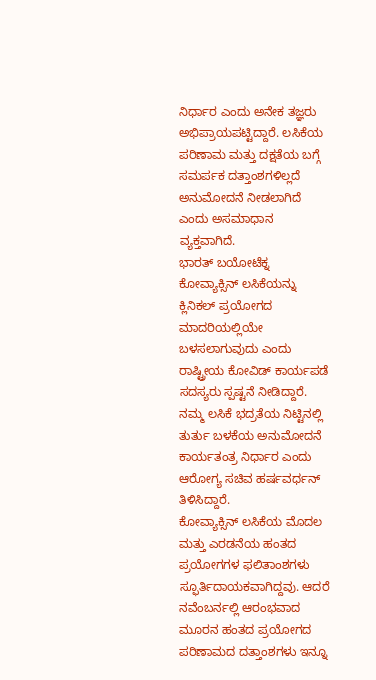ನಿರ್ಧಾರ ಎಂದು ಅನೇಕ ತಜ್ಞರು ಅಭಿಪ್ರಾಯಪಟ್ಟಿದ್ದಾರೆ. ಲಸಿಕೆಯ ಪರಿಣಾಮ ಮತ್ತು ದಕ್ಷತೆಯ ಬಗ್ಗೆ ಸಮರ್ಪಕ ದತ್ತಾಂಶಗಳಿಲ್ಲದೆ ಅನುಮೋದನೆ ನೀಡಲಾಗಿದೆ ಎಂದು ಅಸಮಾಧಾನ ವ್ಯಕ್ತವಾಗಿದೆ.
ಭಾರತ್ ಬಯೋಟೆಕ್ನ ಕೋವ್ಯಾಕ್ಸಿನ್ ಲಸಿಕೆಯನ್ನು ಕ್ಲಿನಿಕಲ್ ಪ್ರಯೋಗದ ಮಾದರಿಯಲ್ಲಿಯೇ ಬಳಸಲಾಗುವುದು ಎಂದು ರಾಷ್ಟ್ರೀಯ ಕೋವಿಡ್ ಕಾರ್ಯಪಡೆ ಸದಸ್ಯರು ಸ್ಪಷ್ಟನೆ ನೀಡಿದ್ದಾರೆ. ನಮ್ಮ ಲಸಿಕೆ ಭದ್ರತೆಯ ನಿಟ್ಟಿನಲ್ಲಿ ತುರ್ತು ಬಳಕೆಯ ಅನುಮೋದನೆ ಕಾರ್ಯತಂತ್ರ ನಿರ್ಧಾರ ಎಂದು ಆರೋಗ್ಯ ಸಚಿವ ಹರ್ಷವರ್ಧನ್ ತಿಳಿಸಿದ್ದಾರೆ.
ಕೋವ್ಯಾಕ್ಸಿನ್ ಲಸಿಕೆಯ ಮೊದಲ ಮತ್ತು ಎರಡನೆಯ ಹಂತದ ಪ್ರಯೋಗಗಳ ಫಲಿತಾಂಶಗಳು ಸ್ಫೂರ್ತಿದಾಯಕವಾಗಿದ್ದವು. ಆದರೆ ನವೆಂಬರ್ನಲ್ಲಿ ಆರಂಭವಾದ ಮೂರನ ಹಂತದ ಪ್ರಯೋಗದ ಪರಿಣಾಮದ ದತ್ತಾಂಶಗಳು ಇನ್ನೂ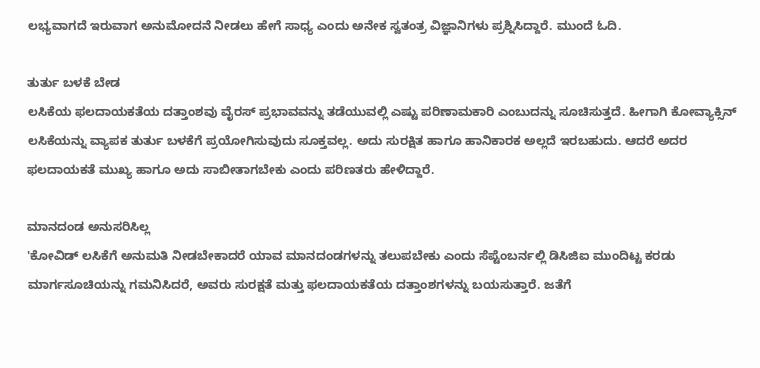ಲಭ್ಯವಾಗದೆ ಇರುವಾಗ ಅನುಮೋದನೆ ನೀಡಲು ಹೇಗೆ ಸಾಧ್ಯ ಎಂದು ಅನೇಕ ಸ್ವತಂತ್ರ ವಿಜ್ಞಾನಿಗಳು ಪ್ರಶ್ನಿಸಿದ್ದಾರೆ. ಮುಂದೆ ಓದಿ.

ತುರ್ತು ಬಳಕೆ ಬೇಡ
ಲಸಿಕೆಯ ಫಲದಾಯಕತೆಯ ದತ್ತಾಂಶವು ವೈರಸ್ ಪ್ರಭಾವವನ್ನು ತಡೆಯುವಲ್ಲಿ ಎಷ್ಟು ಪರಿಣಾಮಕಾರಿ ಎಂಬುದನ್ನು ಸೂಚಿಸುತ್ತದೆ. ಹೀಗಾಗಿ ಕೋವ್ಯಾಕ್ಸಿನ್ ಲಸಿಕೆಯನ್ನು ವ್ಯಾಪಕ ತುರ್ತು ಬಳಕೆಗೆ ಪ್ರಯೋಗಿಸುವುದು ಸೂಕ್ತವಲ್ಲ. ಅದು ಸುರಕ್ಷಿತ ಹಾಗೂ ಹಾನಿಕಾರಕ ಅಲ್ಲದೆ ಇರಬಹುದು. ಆದರೆ ಅದರ ಫಲದಾಯಕತೆ ಮುಖ್ಯ ಹಾಗೂ ಅದು ಸಾಬೀತಾಗಬೇಕು ಎಂದು ಪರಿಣತರು ಹೇಳಿದ್ದಾರೆ.

ಮಾನದಂಡ ಅನುಸರಿಸಿಲ್ಲ
'ಕೋವಿಡ್ ಲಸಿಕೆಗೆ ಅನುಮತಿ ನೀಡಬೇಕಾದರೆ ಯಾವ ಮಾನದಂಡಗಳನ್ನು ತಲುಪಬೇಕು ಎಂದು ಸೆಪ್ಟೆಂಬರ್ನಲ್ಲಿ ಡಿಸಿಜಿಐ ಮುಂದಿಟ್ಟ ಕರಡು ಮಾರ್ಗಸೂಚಿಯನ್ನು ಗಮನಿಸಿದರೆ, ಅವರು ಸುರಕ್ಷತೆ ಮತ್ತು ಫಲದಾಯಕತೆಯ ದತ್ತಾಂಶಗಳನ್ನು ಬಯಸುತ್ತಾರೆ. ಜತೆಗೆ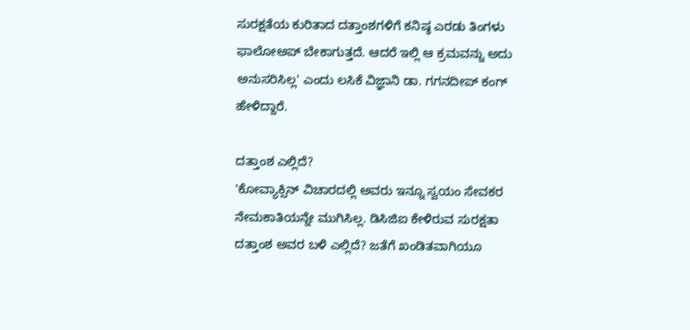ಸುರಕ್ಷತೆಯ ಕುರಿತಾದ ದತ್ತಾಂಶಗಳಿಗೆ ಕನಿಷ್ಠ ಎರಡು ತಿಂಗಳು ಫಾಲೋಅಪ್ ಬೇಕಾಗುತ್ತದೆ. ಆದರೆ ಇಲ್ಲಿ ಆ ಕ್ರಮವನ್ನು ಅದು ಅನುಸರಿಸಿಲ್ಲ' ಎಂದು ಲಸಿಕೆ ವಿಜ್ಞಾನಿ ಡಾ. ಗಗನದೀಪ್ ಕಂಗ್ ಹೇಳಿದ್ದಾರೆ.

ದತ್ತಾಂಶ ಎಲ್ಲಿದೆ?
'ಕೋವ್ಯಾಕ್ಸಿನ್ ವಿಚಾರದಲ್ಲಿ ಅವರು ಇನ್ನೂ ಸ್ವಯಂ ಸೇವಕರ ನೇಮಕಾತಿಯನ್ನೇ ಮುಗಿಸಿಲ್ಲ. ಡಿಸಿಜಿಐ ಕೇಳಿರುವ ಸುರಕ್ಷತಾ ದತ್ತಾಂಶ ಅವರ ಬಳಿ ಎಲ್ಲಿದೆ? ಜತೆಗೆ ಖಂಡಿತವಾಗಿಯೂ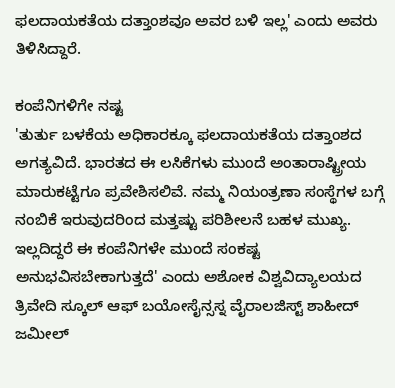ಫಲದಾಯಕತೆಯ ದತ್ತಾಂಶವೂ ಅವರ ಬಳಿ ಇಲ್ಲ' ಎಂದು ಅವರು ತಿಳಿಸಿದ್ದಾರೆ.

ಕಂಪೆನಿಗಳಿಗೇ ನಷ್ಟ
'ತುರ್ತು ಬಳಕೆಯ ಅಧಿಕಾರಕ್ಕೂ ಫಲದಾಯಕತೆಯ ದತ್ತಾಂಶದ ಅಗತ್ಯವಿದೆ. ಭಾರತದ ಈ ಲಸಿಕೆಗಳು ಮುಂದೆ ಅಂತಾರಾಷ್ಟ್ರೀಯ ಮಾರುಕಟ್ಟೆಗೂ ಪ್ರವೇಶಿಸಲಿವೆ. ನಮ್ಮ ನಿಯಂತ್ರಣಾ ಸಂಸ್ಥೆಗಳ ಬಗ್ಗೆ ನಂಬಿಕೆ ಇರುವುದರಿಂದ ಮತ್ತಷ್ಟು ಪರಿಶೀಲನೆ ಬಹಳ ಮುಖ್ಯ. ಇಲ್ಲದಿದ್ದರೆ ಈ ಕಂಪೆನಿಗಳೇ ಮುಂದೆ ಸಂಕಷ್ಟ ಅನುಭವಿಸಬೇಕಾಗುತ್ತದೆ' ಎಂದು ಅಶೋಕ ವಿಶ್ವವಿದ್ಯಾಲಯದ ತ್ರಿವೇದಿ ಸ್ಕೂಲ್ ಆಫ್ ಬಯೋಸೈನ್ಸಸ್ನ ವೈರಾಲಜಿಸ್ಟ್ ಶಾಹೀದ್ ಜಮೀಲ್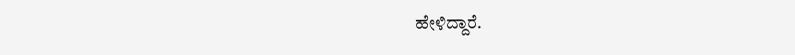ಹೇಳಿದ್ದಾರೆ.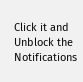Click it and Unblock the Notifications